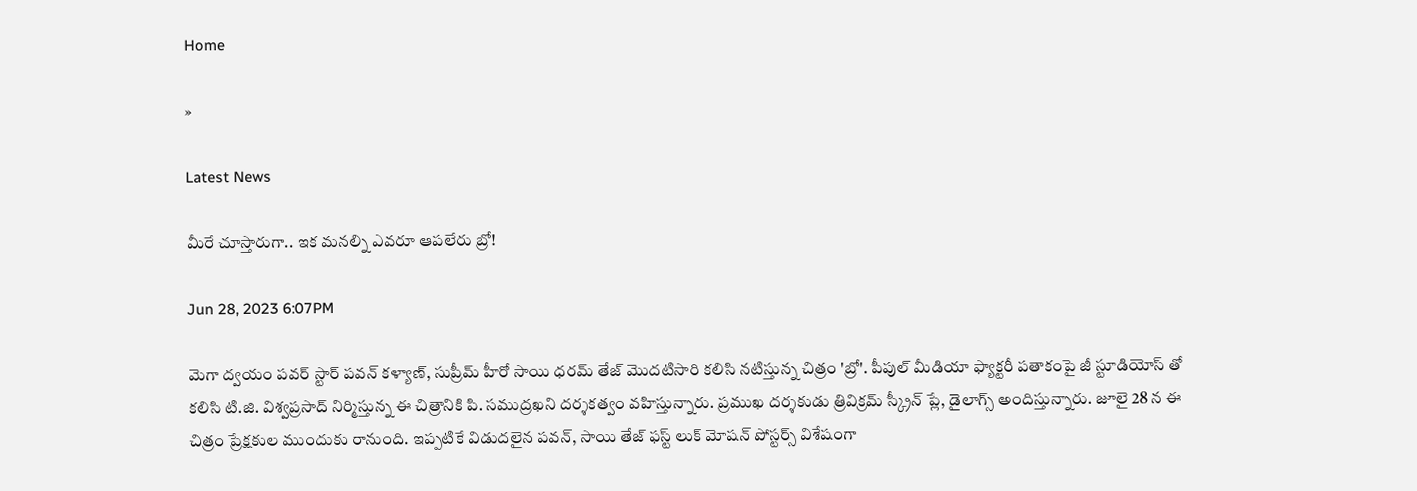Home

»

Latest News

మీరే చూస్తారుగా.. ఇక మనల్ని ఎవరూ ఆపలేరు బ్రో!

Jun 28, 2023 6:07PM

మెగా ద్వయం పవర్ స్టార్ పవన్ కళ్యాణ్, సుప్రీమ్ హీరో సాయి ధరమ్ తేజ్ మొదటిసారి కలిసి నటిస్తున్న చిత్రం 'బ్రో'. పీపుల్ మీడియా ఫ్యాక్టరీ పతాకంపై జీ స్టూడియోస్ తో కలిసి టి.జి. విశ్వప్రసాద్ నిర్మిస్తున్న ఈ చిత్రానికి పి. సముద్రఖని దర్శకత్వం వహిస్తున్నారు. ప్రముఖ దర్శకుడు త్రివిక్రమ్ స్క్రీన్ ప్లే, డైలాగ్స్ అందిస్తున్నారు. జూలై 28 న ఈ చిత్రం ప్రేక్షకుల ముందుకు రానుంది. ఇప్పటికే విడుదలైన పవన్, సాయి తేజ్ ఫస్ట్ లుక్ మోషన్ పోస్టర్స్ విశేషంగా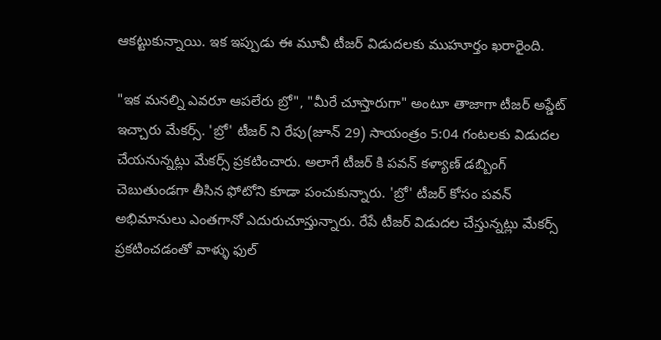ఆకట్టుకున్నాయి. ఇక ఇప్పుడు ఈ మూవీ టీజర్ విడుదలకు ముహూర్తం ఖరారైంది.

"ఇక మనల్ని ఎవరూ ఆపలేరు బ్రో", "మీరే చూస్తారుగా" అంటూ తాజాగా టీజర్ అప్డేట్ ఇచ్చారు మేకర్స్. 'బ్రో' టీజర్ ని రేపు(జూన్ 29) సాయంత్రం 5:04 గంటలకు విడుదల చేయనున్నట్లు మేకర్స్ ప్రకటించారు. అలాగే టీజర్ కి పవన్ కళ్యాణ్ డబ్బింగ్ చెబుతుండగా తీసిన ఫోటోని కూడా పంచుకున్నారు. 'బ్రో' టీజర్ కోసం పవన్ అభిమానులు ఎంతగానో ఎదురుచూస్తున్నారు. రేపే టీజర్ విడుదల చేస్తున్నట్లు మేకర్స్ ప్రకటించడంతో వాళ్ళు ఫుల్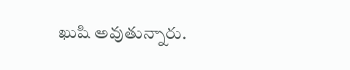ఖుషి అవుతున్నారు.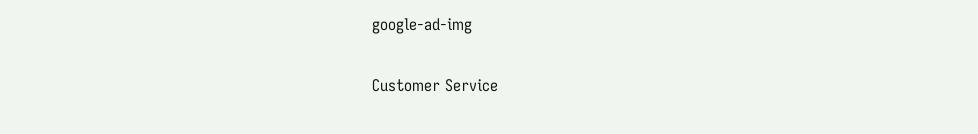google-ad-img

Customer Service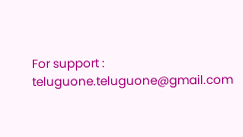For support : teluguone.teluguone@gmail.com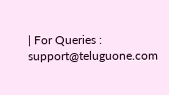| For Queries : support@teluguone.com